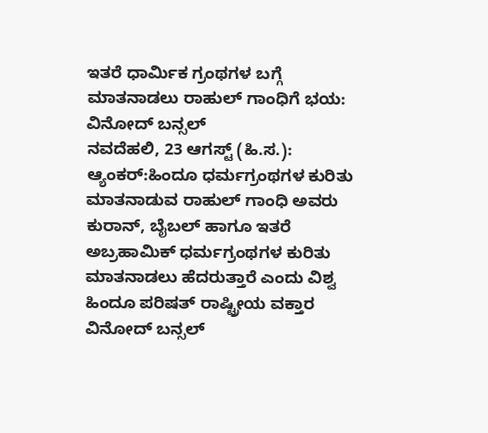ಇತರೆ ಧಾರ್ಮಿಕ ಗ್ರಂಥಗಳ ಬಗ್ಗೆ ಮಾತನಾಡಲು ರಾಹುಲ್ ಗಾಂಧಿಗೆ ಭಯ: ವಿನೋದ್ ಬನ್ಸಲ್
ನವದೆಹಲಿ, 23 ಆಗಸ್ಟ್ (ಹಿ.ಸ.): ಆ್ಯಂಕರ್:ಹಿಂದೂ ಧರ್ಮಗ್ರಂಥಗಳ ಕುರಿತು ಮಾತನಾಡುವ ರಾಹುಲ್ ಗಾಂಧಿ ಅವರು ಕುರಾನ್, ಬೈಬಲ್ ಹಾಗೂ ಇತರೆ ಅಬ್ರಹಾಮಿಕ್ ಧರ್ಮಗ್ರಂಥಗಳ ಕುರಿತು ಮಾತನಾಡಲು ಹೆದರುತ್ತಾರೆ ಎಂದು ವಿಶ್ವ ಹಿಂದೂ ಪರಿಷತ್ ರಾಷ್ಟ್ರೀಯ ವಕ್ತಾರ ವಿನೋದ್ ಬನ್ಸಲ್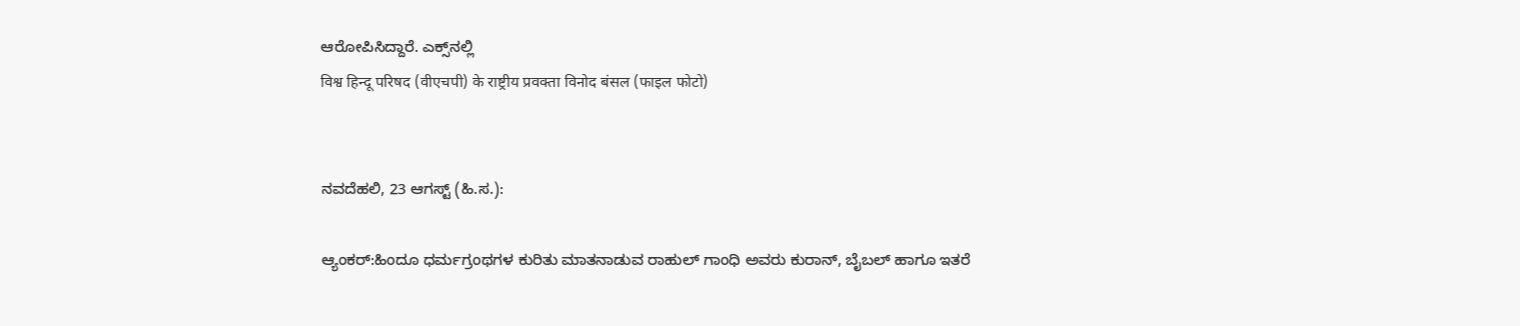ಆರೋಪಿಸಿದ್ದಾರೆ. ಎಕ್ಸ್‌ನಲ್ಲಿ
विश्व हिन्दू परिषद (वीएचपी) के राष्ट्रीय प्रवक्ता विनोद बंसल (फाइल फोटो)


ನವದೆಹಲಿ, 23 ಆಗಸ್ಟ್ (ಹಿ.ಸ.):

ಆ್ಯಂಕರ್:ಹಿಂದೂ ಧರ್ಮಗ್ರಂಥಗಳ ಕುರಿತು ಮಾತನಾಡುವ ರಾಹುಲ್ ಗಾಂಧಿ ಅವರು ಕುರಾನ್, ಬೈಬಲ್ ಹಾಗೂ ಇತರೆ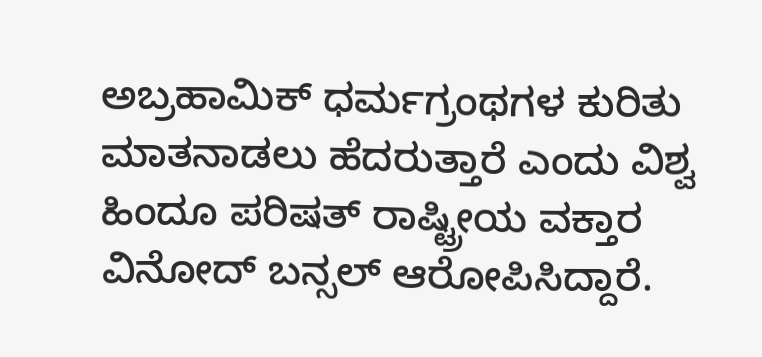ಅಬ್ರಹಾಮಿಕ್ ಧರ್ಮಗ್ರಂಥಗಳ ಕುರಿತು ಮಾತನಾಡಲು ಹೆದರುತ್ತಾರೆ ಎಂದು ವಿಶ್ವ ಹಿಂದೂ ಪರಿಷತ್ ರಾಷ್ಟ್ರೀಯ ವಕ್ತಾರ ವಿನೋದ್ ಬನ್ಸಲ್ ಆರೋಪಿಸಿದ್ದಾರೆ.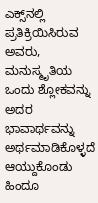ಎಕ್ಸ್‌ನಲ್ಲಿ ಪ್ರತಿಕ್ರಿಯಿಸಿರುವ ಅವರು, ಮನುಸ್ಮೃತಿಯ ಒಂದು ಶ್ಲೋಕವನ್ನು ಅದರ ಭಾವಾರ್ಥವನ್ನು ಅರ್ಥಮಾಡಿಕೊಳ್ಳದೆ ಆಯ್ದುಕೊಂಡು ಹಿಂದೂ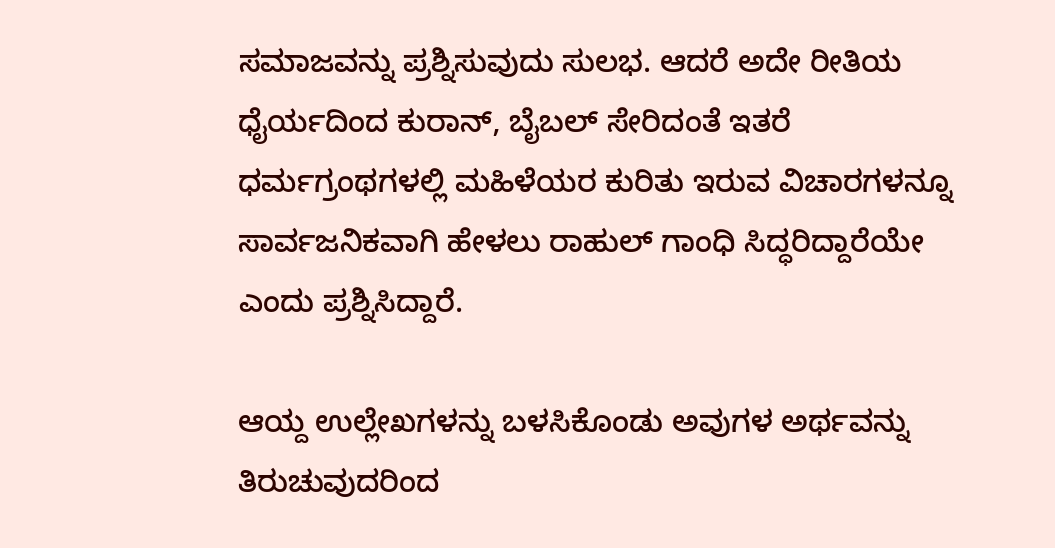ಸಮಾಜವನ್ನು ಪ್ರಶ್ನಿಸುವುದು ಸುಲಭ. ಆದರೆ ಅದೇ ರೀತಿಯ ಧೈರ್ಯದಿಂದ ಕುರಾನ್, ಬೈಬಲ್ ಸೇರಿದಂತೆ ಇತರೆ ಧರ್ಮಗ್ರಂಥಗಳಲ್ಲಿ ಮಹಿಳೆಯರ ಕುರಿತು ಇರುವ ವಿಚಾರಗಳನ್ನೂ ಸಾರ್ವಜನಿಕವಾಗಿ ಹೇಳಲು ರಾಹುಲ್ ಗಾಂಧಿ ಸಿದ್ಧರಿದ್ದಾರೆಯೇ ಎಂದು ಪ್ರಶ್ನಿಸಿದ್ದಾರೆ.

ಆಯ್ದ ಉಲ್ಲೇಖಗಳನ್ನು ಬಳಸಿಕೊಂಡು ಅವುಗಳ ಅರ್ಥವನ್ನು ತಿರುಚುವುದರಿಂದ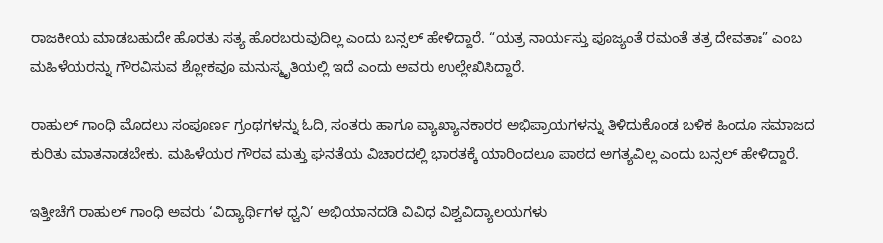ರಾಜಕೀಯ ಮಾಡಬಹುದೇ ಹೊರತು ಸತ್ಯ ಹೊರಬರುವುದಿಲ್ಲ ಎಂದು ಬನ್ಸಲ್ ಹೇಳಿದ್ದಾರೆ. “ಯತ್ರ ನಾರ್ಯಸ್ತು ಪೂಜ್ಯಂತೆ ರಮಂತೆ ತತ್ರ ದೇವತಾಃ” ಎಂಬ ಮಹಿಳೆಯರನ್ನು ಗೌರವಿಸುವ ಶ್ಲೋಕವೂ ಮನುಸ್ಮೃತಿಯಲ್ಲಿ ಇದೆ ಎಂದು ಅವರು ಉಲ್ಲೇಖಿಸಿದ್ದಾರೆ.

ರಾಹುಲ್ ಗಾಂಧಿ ಮೊದಲು ಸಂಪೂರ್ಣ ಗ್ರಂಥಗಳನ್ನು ಓದಿ, ಸಂತರು ಹಾಗೂ ವ್ಯಾಖ್ಯಾನಕಾರರ ಅಭಿಪ್ರಾಯಗಳನ್ನು ತಿಳಿದುಕೊಂಡ ಬಳಿಕ ಹಿಂದೂ ಸಮಾಜದ ಕುರಿತು ಮಾತನಾಡಬೇಕು. ಮಹಿಳೆಯರ ಗೌರವ ಮತ್ತು ಘನತೆಯ ವಿಚಾರದಲ್ಲಿ ಭಾರತಕ್ಕೆ ಯಾರಿಂದಲೂ ಪಾಠದ ಅಗತ್ಯವಿಲ್ಲ ಎಂದು ಬನ್ಸಲ್ ಹೇಳಿದ್ದಾರೆ.

ಇತ್ತೀಚೆಗೆ ರಾಹುಲ್ ಗಾಂಧಿ ಅವರು ‘ವಿದ್ಯಾರ್ಥಿಗಳ ಧ್ವನಿ’ ಅಭಿಯಾನದಡಿ ವಿವಿಧ ವಿಶ್ವವಿದ್ಯಾಲಯಗಳು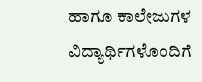ಹಾಗೂ ಕಾಲೇಜುಗಳ ವಿದ್ಯಾರ್ಥಿಗಳೊಂದಿಗೆ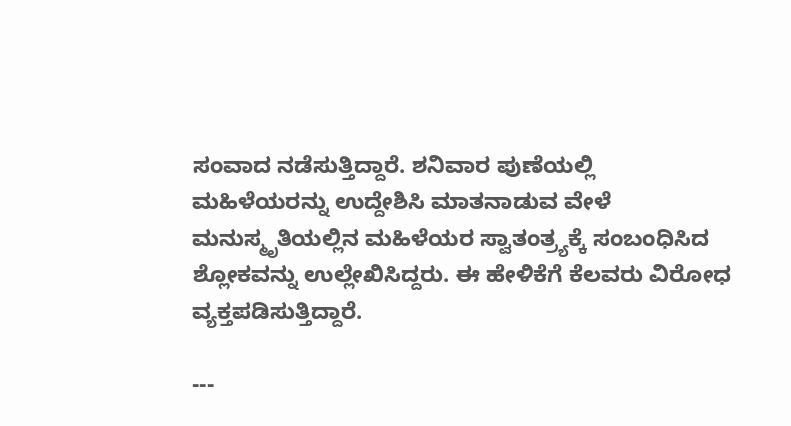ಸಂವಾದ ನಡೆಸುತ್ತಿದ್ದಾರೆ. ಶನಿವಾರ ಪುಣೆಯಲ್ಲಿ ಮಹಿಳೆಯರನ್ನು ಉದ್ದೇಶಿಸಿ ಮಾತನಾಡುವ ವೇಳೆ ಮನುಸ್ಮೃತಿಯಲ್ಲಿನ ಮಹಿಳೆಯರ ಸ್ವಾತಂತ್ರ್ಯಕ್ಕೆ ಸಂಬಂಧಿಸಿದ ಶ್ಲೋಕವನ್ನು ಉಲ್ಲೇಖಿಸಿದ್ದರು. ಈ ಹೇಳಿಕೆಗೆ ಕೆಲವರು ವಿರೋಧ ವ್ಯಕ್ತಪಡಿಸುತ್ತಿದ್ದಾರೆ.

---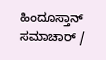ಹಿಂದೂಸ್ತಾನ್ ಸಮಾಚಾರ್ /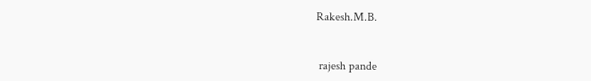Rakesh.M.B.


 rajesh pande